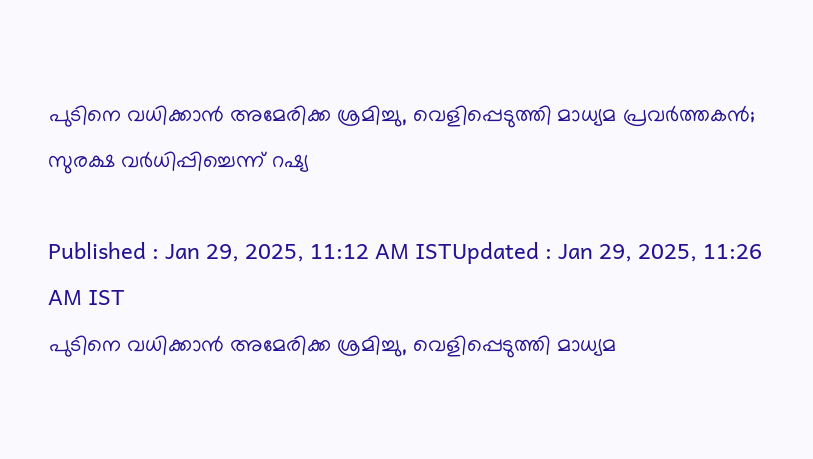പുടിനെ വധിക്കാന്‍ അമേരിക്ക ശ്രമിച്ചു, വെളിപ്പെടുത്തി മാധ്യമ പ്രവര്‍ത്തകന്‍; സുരക്ഷ വര്‍ധിപ്പിച്ചെന്ന് റഷ്യ

Published : Jan 29, 2025, 11:12 AM ISTUpdated : Jan 29, 2025, 11:26 AM IST
പുടിനെ വധിക്കാന്‍ അമേരിക്ക ശ്രമിച്ചു, വെളിപ്പെടുത്തി മാധ്യമ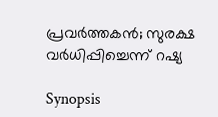പ്രവര്‍ത്തകന്‍; സുരക്ഷ വര്‍ധിപ്പിച്ചെന്ന് റഷ്യ

Synopsis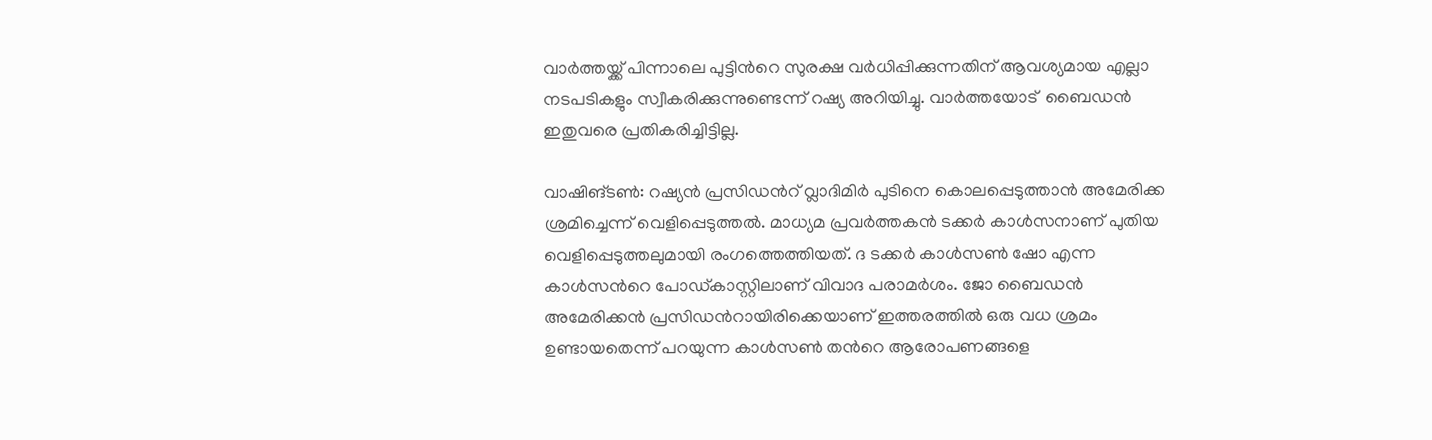വാര്‍ത്തയ്ക്ക് പിന്നാലെ പുട്ടിന്‍റെ സുരക്ഷ വര്‍ധിപ്പിക്കുന്നതിന് ആവശ്യമായ എല്ലാ നടപടികളും സ്വീകരിക്കുന്നുണ്ടെന്ന് റഷ്യ അറിയിച്ചു. വാര്‍ത്തയോട്  ബൈഡന്‍  ഇതുവരെ പ്രതികരിച്ചിട്ടില്ല.

വാഷിങ്ടണ്‍: റഷ്യന്‍ പ്രസിഡന്‍റ് വ്ലാദിമിര്‍ പുടിനെ കൊലപ്പെടുത്താന്‍ അമേരിക്ക ശ്രമിച്ചെന്ന് വെളിപ്പെടുത്തല്‍. മാധ്യമ പ്രവര്‍ത്തകന്‍ ടക്കര്‍ കാള്‍സനാണ് പുതിയ വെളിപ്പെടുത്തലുമായി രംഗത്തെത്തിയത്. ദ ടക്കര്‍ കാള്‍സണ്‍ ഷോ എന്ന കാള്‍സന്‍റെ പോഡ്കാസ്റ്റിലാണ് വിവാദ പരാമര്‍ശം. ജോ ബൈഡന്‍ അമേരിക്കന്‍ പ്രസിഡന്‍റായിരിക്കെയാണ് ഇത്തരത്തില്‍ ഒരു വധ ശ്രമം ഉണ്ടായതെന്ന് പറയുന്ന കാൾസൺ തന്‍റെ ആരോപണങ്ങളെ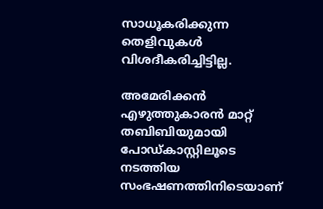സാധൂകരിക്കുന്ന തെളിവുകള്‍ വിശദീകരിച്ചിട്ടില്ല.

അമേരിക്കന്‍ എഴുത്തുകാരന്‍ മാറ്റ് തബിബിയുമായി പോഡ്കാസ്റ്റിലൂടെ നടത്തിയ സംഭഷണത്തിനിടെയാണ്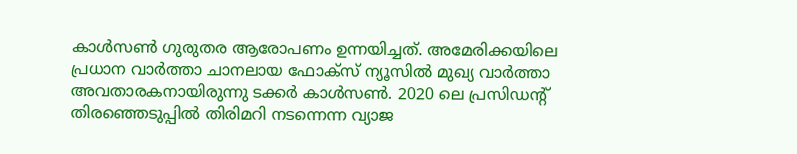കാള്‍സണ്‍ ഗുരുതര ആരോപണം ഉന്നയിച്ചത്. അമേരിക്കയിലെ പ്രധാന വാര്‍ത്താ ചാനലായ ഫോക്സ് ന്യൂസില്‍ മുഖ്യ വാർത്താ അവതാരകനായിരുന്നു ടക്കര്‍ കാൾസൺ. 2020 ലെ പ്രസിഡന്‍റ് തിരഞ്ഞെടുപ്പില്‍ തിരിമറി നടന്നെന്ന വ്യാജ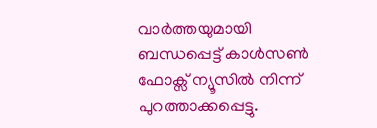വാര്‍ത്തയുമായി ബന്ധപ്പെട്ട് കാള്‍സണ്‍ ഫോക്സ് ന്യൂസില്‍ നിന്ന് പുറത്താക്കപ്പെട്ടു.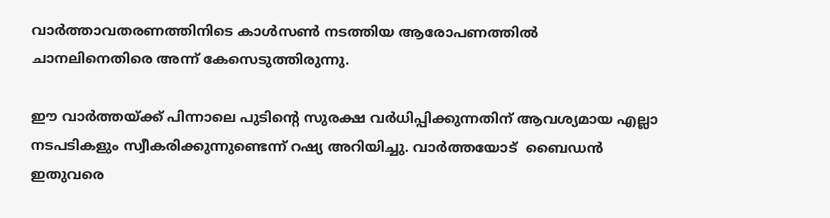വാർത്താവതരണത്തിനിടെ കാൾസൺ നടത്തിയ ആരോപണത്തിൽ ചാനലിനെതിരെ അന്ന് കേസെടുത്തിരുന്നു.

ഈ വാര്‍ത്തയ്ക്ക് പിന്നാലെ പുടിന്‍റെ സുരക്ഷ വര്‍ധിപ്പിക്കുന്നതിന് ആവശ്യമായ എല്ലാ നടപടികളും സ്വീകരിക്കുന്നുണ്ടെന്ന് റഷ്യ അറിയിച്ചു. വാര്‍ത്തയോട്  ബൈഡന്‍  ഇതുവരെ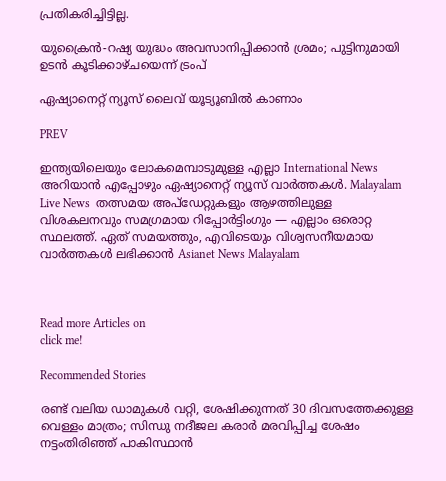പ്രതികരിച്ചിട്ടില്ല.

യുക്രൈൻ-റഷ്യ യുദ്ധം അവസാനിപ്പിക്കാൻ ശ്രമം; പുട്ടിനുമായി ഉടൻ കൂടിക്കാഴ്ചയെന്ന് ട്രംപ്

ഏഷ്യാനെറ്റ് ന്യൂസ് ലൈവ് യൂട്യൂബിൽ കാണാം

PREV

ഇന്ത്യയിലെയും ലോകമെമ്പാടുമുള്ള എല്ലാ International News അറിയാൻ എപ്പോഴും ഏഷ്യാനെറ്റ് ന്യൂസ് വാർത്തകൾ. Malayalam Live News  തത്സമയ അപ്‌ഡേറ്റുകളും ആഴത്തിലുള്ള വിശകലനവും സമഗ്രമായ റിപ്പോർട്ടിംഗും — എല്ലാം ഒരൊറ്റ സ്ഥലത്ത്. ഏത് സമയത്തും, എവിടെയും വിശ്വസനീയമായ വാർത്തകൾ ലഭിക്കാൻ Asianet News Malayalam



Read more Articles on
click me!

Recommended Stories

രണ്ട് വലിയ ഡാമുകൾ വറ്റി, ശേഷിക്കുന്നത് 30 ദിവസത്തേക്കുള്ള വെള്ളം മാത്രം; സിന്ധു നദീജല കരാർ മരവിപ്പിച്ച ശേഷം നട്ടംതിരിഞ്ഞ് പാകിസ്ഥാൻ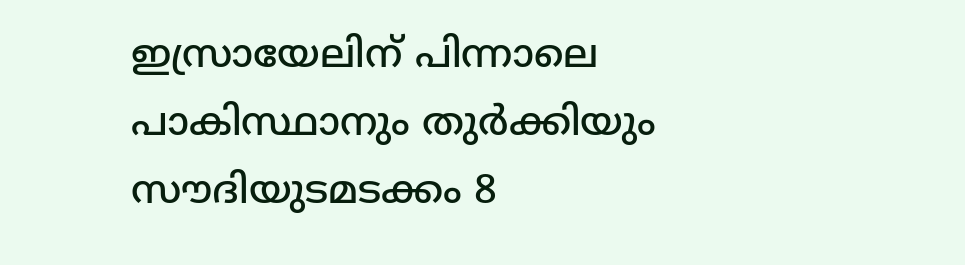ഇസ്രായേലിന് പിന്നാലെ പാകിസ്ഥാനും തുര്‍ക്കിയും സൗദിയുടമടക്കം 8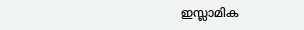ഇസ്ലാമിക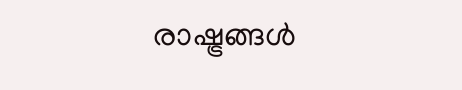രാഷ്ട്രങ്ങള്‍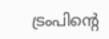ട്രംപിന്‍റെ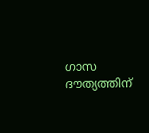ഗാസ ദൗത്യത്തിന്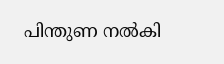പിന്തുണ നല്‍കി